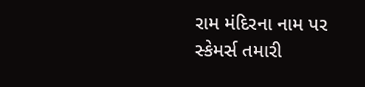રામ મંદિરના નામ પર સ્કેમર્સ તમારી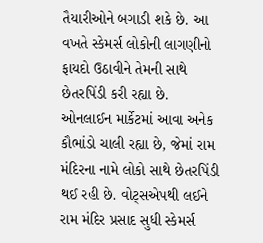તૈયારીઓને બગાડી શકે છે. આ વખતે સ્કેમર્સ લોકોની લાગણીનો ફાયદો ઉઠાવીને તેમની સાથે છેતરપિંડી કરી રહ્યા છે. ઓનલાઈન માર્કેટમાં આવા અનેક કૌભાંડો ચાલી રહ્યા છે, જેમાં રામ મંદિરના નામે લોકો સાથે છેતરપિંડી થઈ રહી છે. વોટ્સએપથી લઈને રામ મંદિર પ્રસાદ સુધી સ્કેમર્સ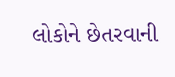લોકોને છેતરવાની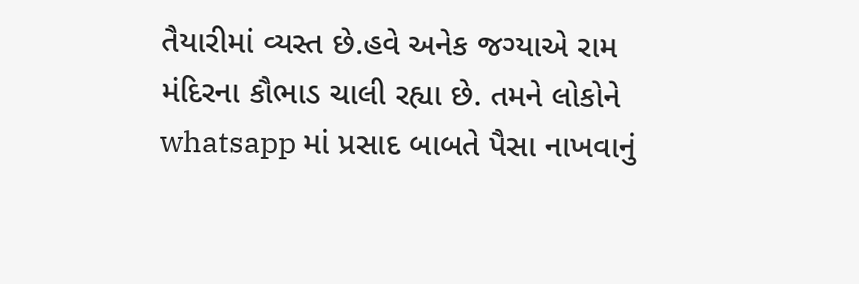તૈયારીમાં વ્યસ્ત છે.હવે અનેક જગ્યાએ રામ મંદિરના કૌભાડ ચાલી રહ્યા છે. તમને લોકોને whatsapp માં પ્રસાદ બાબતે પૈસા નાખવાનું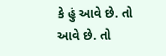કે હું આવે છે. તો આવે છે. તો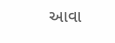આવા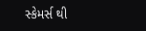સ્કેમર્સ થી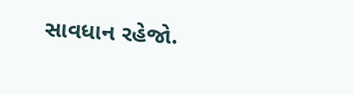સાવધાન રહેજો.